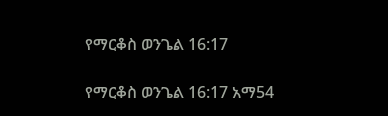የማርቆስ ወንጌል 16:17

የማርቆስ ወንጌል 16:17 አማ54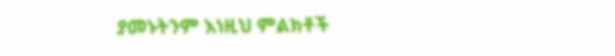ያመኑትንም እነዚህ ምልክቶች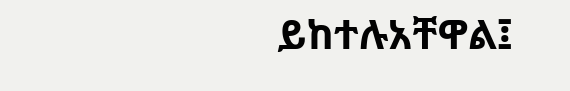ይከተሉአቸዋል፤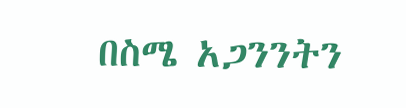በስሜ አጋንንትን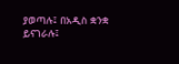ያወጣሉ፤ በአዲስ ቋንቋ ይናገራሉ፤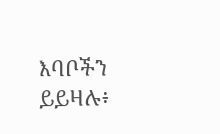እባቦችን ይይዛሉ፥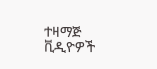ተዛማጅ ቪዲዮዎች